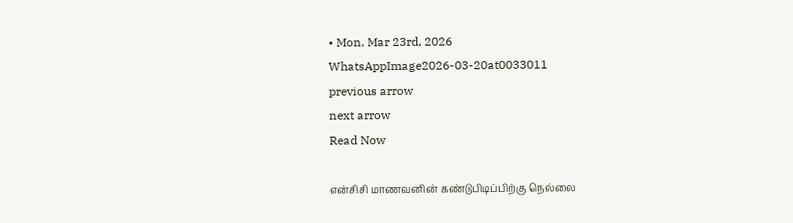• Mon. Mar 23rd, 2026
WhatsAppImage2026-03-20at0033011
previous arrow
next arrow
Read Now

என்சிசி மாணவனின் கண்டுபிடிப்பிற்கு நெல்லை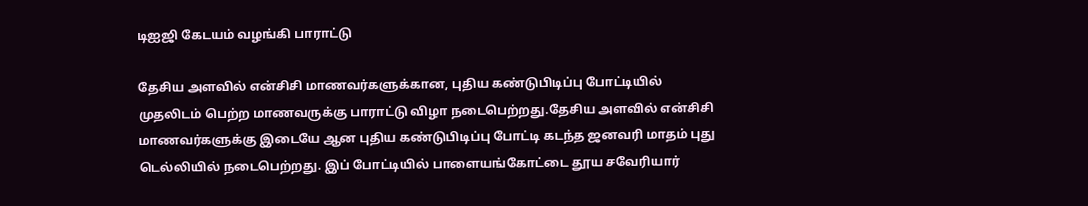டிஐஜி கேடயம் வழங்கி பாராட்டு

தேசிய அளவில் என்சிசி மாணவர்களுக்கான, புதிய கண்டுபிடிப்பு போட்டியில் முதலிடம் பெற்ற மாணவருக்கு பாராட்டு விழா நடைபெற்றது.தேசிய அளவில் என்சிசி மாணவர்களுக்கு இடையே ஆன புதிய கண்டுபிடிப்பு போட்டி கடந்த ஜனவரி மாதம் புது டெல்லியில் நடைபெற்றது. இப் போட்டியில் பாளையங்கோட்டை தூய சவேரியார்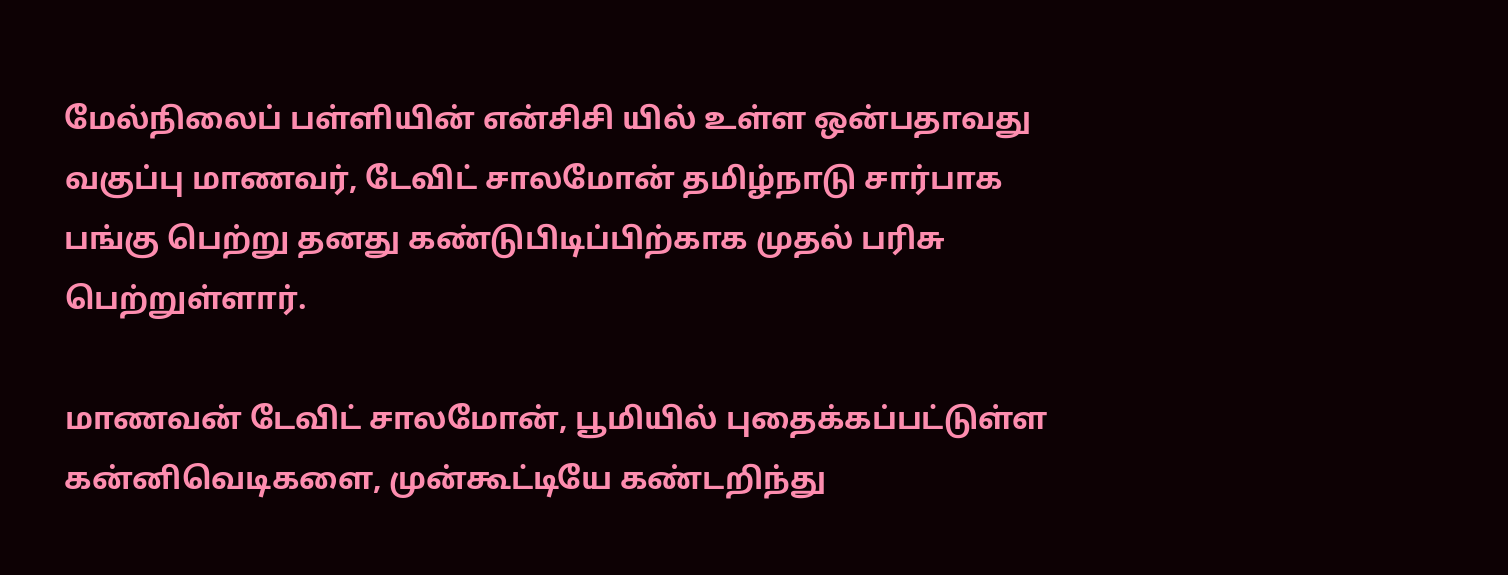மேல்நிலைப் பள்ளியின் என்சிசி யில் உள்ள ஒன்பதாவது வகுப்பு மாணவர், டேவிட் சாலமோன் தமிழ்நாடு சார்பாக பங்கு பெற்று தனது கண்டுபிடிப்பிற்காக முதல் பரிசு பெற்றுள்ளார்.

மாணவன் டேவிட் சாலமோன், பூமியில் புதைக்கப்பட்டுள்ள கன்னிவெடிகளை, முன்கூட்டியே கண்டறிந்து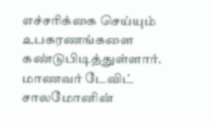எச்சரிக்கை செய்யும் உபகரணங்களை கண்டுபிடித்துள்ளார். மாணவர் டேவிட் சாலமோனின்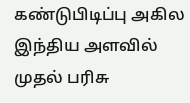கண்டுபிடிப்பு அகில இந்திய அளவில் முதல் பரிசு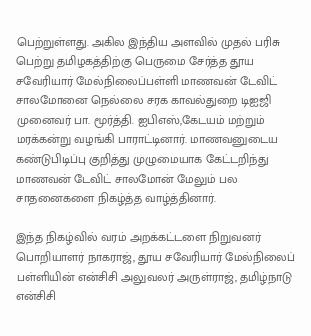பெற்றுள்ளது. அகில இந்திய அளவில் முதல் பரிசு பெற்று தமிழகத்திற்கு பெருமை சேர்த்த தூய சவேரியார் மேல்நிலைப்பள்ளி மாணவன் டேவிட் சாலமோனை நெல்லை சரக காவல்துறை டிஐஜி முனைவர் பா. மூர்த்தி. ஐபிஎஸ்,கேடயம் மற்றும் மரக்கன்று வழங்கி பாராட்டினார். மாணவனுடைய கண்டுபிடிப்பு குறித்து முழுமையாக கேட்டறிந்து மாணவன் டேவிட் சாலமோன் மேலும் பல சாதனைகளை நிகழ்த்த வாழ்த்தினார்.

இந்த நிகழ்வில் வரம் அறக்கட்டளை நிறுவனர் பொறியாளர் நாகராஜ், தூய சவேரியார் மேல்நிலைப் பள்ளியின் என்சிசி அலுவலர் அருள்ராஜ், தமிழ்நாடு என்சிசி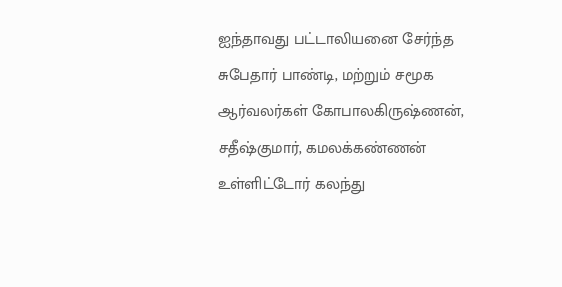ஐந்தாவது பட்டாலியனை சேர்ந்த சுபேதார் பாண்டி, மற்றும் சமூக ஆர்வலர்கள் கோபாலகிருஷ்ணன், சதீஷ்குமார், கமலக்கண்ணன் உள்ளிட்டோர் கலந்து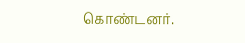கொண்டனர்.